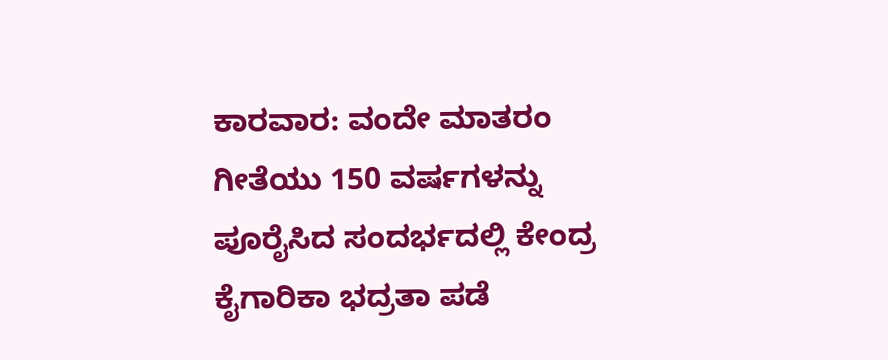ಕಾರವಾರ: ವಂದೇ ಮಾತರಂ ಗೀತೆಯು 150 ವರ್ಷಗಳನ್ನು ಪೂರೈಸಿದ ಸಂದರ್ಭದಲ್ಲಿ ಕೇಂದ್ರ ಕೈಗಾರಿಕಾ ಭದ್ರತಾ ಪಡೆ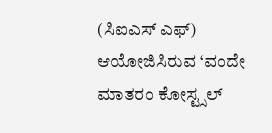(ಸಿಐಎಸ್ ಎಫ್) ಆಯೋಜಿಸಿರುವ ‘ವಂದೇ ಮಾತರಂ ಕೋಸ್ಟ್ಸಲ್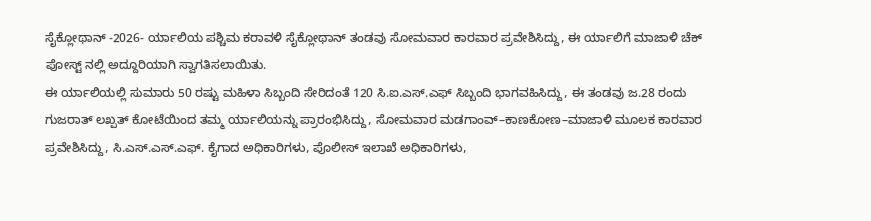ಸೈಕ್ಲೋಥಾನ್ -2026- ರ್ಯಾಲಿಯ ಪಶ್ಚಿಮ ಕರಾವಳಿ ಸೈಕ್ಲೋಥಾನ್ ತಂಡವು ಸೋಮವಾರ ಕಾರವಾರ ಪ್ರವೇಶಿಸಿದ್ದು, ಈ ರ್ಯಾಲಿಗೆ ಮಾಜಾಳಿ ಚೆಕ್ ಪೋಸ್ಟ್ ನಲ್ಲಿ ಅದ್ದೂರಿಯಾಗಿ ಸ್ವಾಗತಿಸಲಾಯಿತು.
ಈ ರ್ಯಾಲಿಯಲ್ಲಿ ಸುಮಾರು 50 ರಷ್ಟು ಮಹಿಳಾ ಸಿಬ್ಬಂದಿ ಸೇರಿದಂತೆ 120 ಸಿ.ಐ.ಎಸ್.ಎಫ್ ಸಿಬ್ಬಂದಿ ಭಾಗವಹಿಸಿದ್ದು, ಈ ತಂಡವು ಜ.28 ರಂದು ಗುಜರಾತ್ ಲಖ್ಪತ್ ಕೋಟೆಯಿಂದ ತಮ್ಮ ರ್ಯಾಲಿಯನ್ನು ಪ್ರಾರಂಭಿಸಿದ್ದು, ಸೋಮವಾರ ಮಡಗಾಂವ್–ಕಾಣಕೋಣ–ಮಾಜಾಳಿ ಮೂಲಕ ಕಾರವಾರ ಪ್ರವೇಶಿಸಿದ್ದು, ಸಿ.ಎಸ್.ಎಸ್.ಎಫ್. ಕೈಗಾದ ಅಧಿಕಾರಿಗಳು, ಪೊಲೀಸ್ ಇಲಾಖೆ ಅಧಿಕಾರಿಗಳು,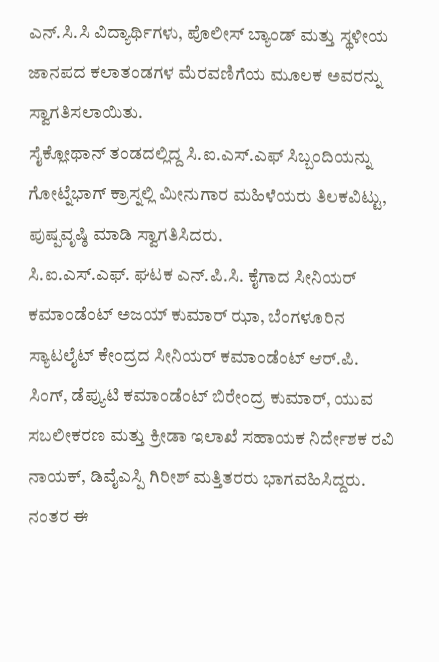ಎನ್.ಸಿ.ಸಿ ವಿದ್ಯಾರ್ಥಿಗಳು, ಪೊಲೀಸ್ ಬ್ಯಾಂಡ್ ಮತ್ತು ಸ್ಥಳೀಯ ಜಾನಪದ ಕಲಾತಂಡಗಳ ಮೆರವಣಿಗೆಯ ಮೂಲಕ ಅವರನ್ನು ಸ್ವಾಗತಿಸಲಾಯಿತು.
ಸೈಕ್ಲೋಥಾನ್ ತಂಡದಲ್ಲಿದ್ದ ಸಿ.ಐ.ಎಸ್.ಎಫ್ ಸಿಬ್ಬಂದಿಯನ್ನು ಗೋಟ್ನೆಭಾಗ್ ಕ್ರಾಸ್ನಲ್ಲಿ ಮೀನುಗಾರ ಮಹಿಳೆಯರು ತಿಲಕವಿಟ್ಟು, ಪುಷ್ಪವೃಷ್ಠಿ ಮಾಡಿ ಸ್ವಾಗತಿಸಿದರು.
ಸಿ.ಐ.ಎಸ್.ಎಫ್. ಘಟಕ ಎನ್.ಪಿ.ಸಿ. ಕೈಗಾದ ಸೀನಿಯರ್ ಕಮಾಂಡೆಂಟ್ ಅಜಯ್ ಕುಮಾರ್ ಝಾ, ಬೆಂಗಳೂರಿನ ಸ್ಯಾಟಲೈಟ್ ಕೇಂದ್ರದ ಸೀನಿಯರ್ ಕಮಾಂಡೆಂಟ್ ಆರ್.ಪಿ. ಸಿಂಗ್, ಡೆಪ್ಯುಟಿ ಕಮಾಂಡೆಂಟ್ ಬಿರೇಂದ್ರ ಕುಮಾರ್, ಯುವ ಸಬಲೀಕರಣ ಮತ್ತು ಕ್ರೀಡಾ ಇಲಾಖೆ ಸಹಾಯಕ ನಿರ್ದೇಶಕ ರವಿ ನಾಯಕ್, ಡಿವೈಎಸ್ಪಿ ಗಿರೀಶ್ ಮತ್ತಿತರರು ಭಾಗವಹಿಸಿದ್ದರು.
ನಂತರ ಈ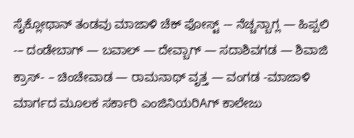ಸೈಕ್ಲೋಥಾನ್ ತಂಡವು ಮಾಜಾಳಿ ಚೆಕ್ ಫೋಸ್ಟ್ -– ನೆಚ್ಚನ್ಬಾಗ್ಲ — ಹಿಪ್ಪಲಿ -– ದಂಡೇಬಾಗ್ — ಬವಾಲ್ — ದೇವ್ಬಾಗ್ — ಸದಾಶಿವಗಡ — ಶಿವಾಜಿ ಕ್ರಾಸ್- – ಚಿಂಚೇವಾಡ — ರಾಮನಾಥ್ ವೃತ್ತ — ವಂಗಡ -ಮಾಜಾಳಿ ಮಾರ್ಗದ ಮೂಲಕ ಸರ್ಕಾರಿ ಎಂಜಿನಿಯರಿAಗ್ ಕಾಲೇಜು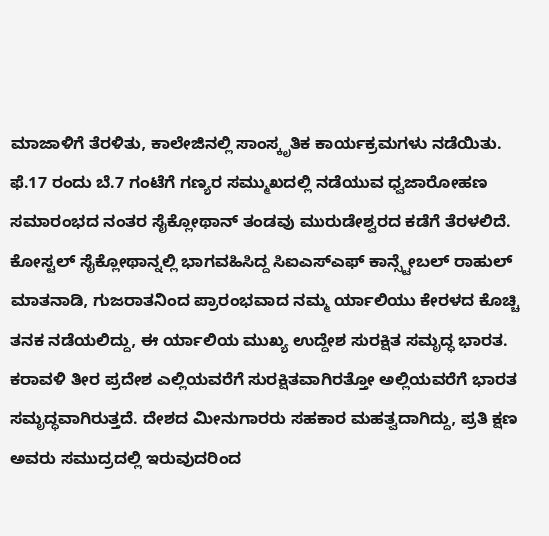ಮಾಜಾಳಿಗೆ ತೆರಳಿತು, ಕಾಲೇಜಿನಲ್ಲಿ ಸಾಂಸ್ಕೃತಿಕ ಕಾರ್ಯಕ್ರಮಗಳು ನಡೆಯಿತು.
ಫೆ.17 ರಂದು ಬೆ.7 ಗಂಟೆಗೆ ಗಣ್ಯರ ಸಮ್ಮುಖದಲ್ಲಿ ನಡೆಯುವ ಧ್ವಜಾರೋಹಣ ಸಮಾರಂಭದ ನಂತರ ಸೈಕ್ಲೋಥಾನ್ ತಂಡವು ಮುರುಡೇಶ್ವರದ ಕಡೆಗೆ ತೆರಳಲಿದೆ.
ಕೋಸ್ಟಲ್ ಸೈಕ್ಲೋಥಾನ್ನಲ್ಲಿ ಭಾಗವಹಿಸಿದ್ದ ಸಿಐಎಸ್ಎಫ್ ಕಾನ್ಸ್ಟೇಬಲ್ ರಾಹುಲ್ ಮಾತನಾಡಿ, ಗುಜರಾತನಿಂದ ಪ್ರಾರಂಭವಾದ ನಮ್ಮ ರ್ಯಾಲಿಯು ಕೇರಳದ ಕೊಚ್ಚಿ ತನಕ ನಡೆಯಲಿದ್ದು, ಈ ರ್ಯಾಲಿಯ ಮುಖ್ಯ ಉದ್ದೇಶ ಸುರಕ್ಷಿತ ಸಮೃದ್ಧ ಭಾರತ. ಕರಾವಳಿ ತೀರ ಪ್ರದೇಶ ಎಲ್ಲಿಯವರೆಗೆ ಸುರಕ್ಷಿತವಾಗಿರತ್ತೋ ಅಲ್ಲಿಯವರೆಗೆ ಭಾರತ ಸಮೃದ್ಧವಾಗಿರುತ್ತದೆ. ದೇಶದ ಮೀನುಗಾರರು ಸಹಕಾರ ಮಹತ್ವದಾಗಿದ್ದು, ಪ್ರತಿ ಕ್ಷಣ ಅವರು ಸಮುದ್ರದಲ್ಲಿ ಇರುವುದರಿಂದ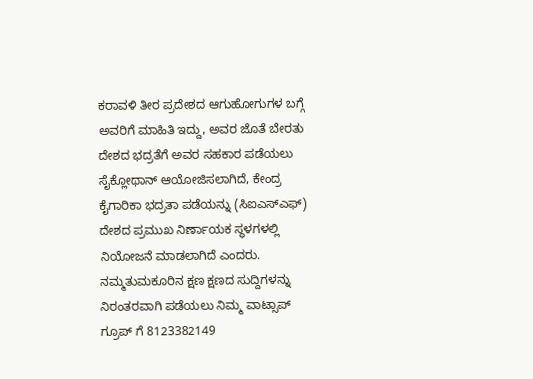ಕರಾವಳಿ ತೀರ ಪ್ರದೇಶದ ಆಗುಹೋಗುಗಳ ಬಗ್ಗೆ ಅವರಿಗೆ ಮಾಹಿತಿ ಇದ್ದು, ಅವರ ಜೊತೆ ಬೇರತು ದೇಶದ ಭದ್ರತೆಗೆ ಅವರ ಸಹಕಾರ ಪಡೆಯಲು ಸೈಕ್ಲೋಥಾನ್ ಆಯೋಜಿಸಲಾಗಿದೆ, ಕೇಂದ್ರ ಕೈಗಾರಿಕಾ ಭದ್ರತಾ ಪಡೆಯನ್ನು (ಸಿಐಎಸ್ಎಫ್) ದೇಶದ ಪ್ರಮುಖ ನಿರ್ಣಾಯಕ ಸ್ಥಳಗಳಲ್ಲಿ ನಿಯೋಜನೆ ಮಾಡಲಾಗಿದೆ ಎಂದರು.
ನಮ್ಮತುಮಕೂರಿನ ಕ್ಷಣ ಕ್ಷಣದ ಸುದ್ದಿಗಳನ್ನು ನಿರಂತರವಾಗಿ ಪಡೆಯಲು ನಿಮ್ಮ ವಾಟ್ಸಾಪ್ ಗ್ರೂಪ್ ಗೆ 8123382149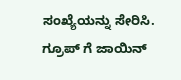ಸಂಖ್ಯೆಯನ್ನು ಸೇರಿಸಿ.
ಗ್ರೂಪ್ ಗೆ ಜಾಯಿನ್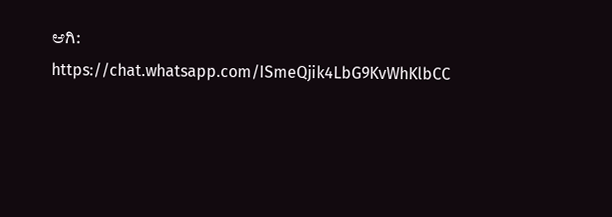ಆಗಿ: https://chat.whatsapp.com/ISmeQjik4LbG9KvWhKlbCC